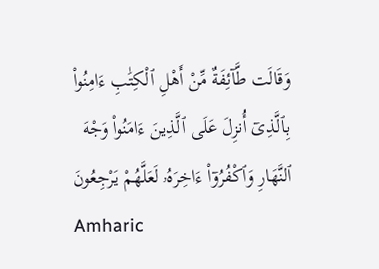وَقَالَت طَّآئِفَةٌ مِّنْ أَهْلِ ٱلْكِتَٰبِ ءَامِنُوا۟ بِٱلَّذِىٓ أُنزِلَ عَلَى ٱلَّذِينَ ءَامَنُوا۟ وَجْهَ ٱلنَّهَارِ وَٱكْفُرُوٓا۟ ءَاخِرَهُۥ لَعَلَّهُمْ يَرْجِعُونَ
Amharic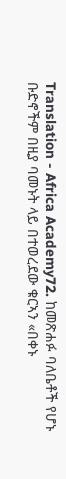Translation - Africa Academy72. ከመጽሐፉ ባለቤቶች የሆኑ ቡድኖችም በዚያ ባመኑት ላይ በተወረደው ቁርኣን «በቀኑ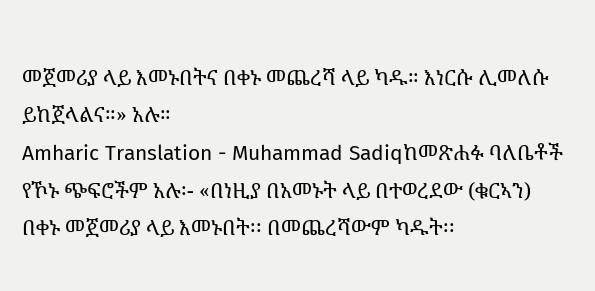መጀመሪያ ላይ እመኑበትና በቀኑ መጨረሻ ላይ ካዱ። እነርሱ ሊመለሱ ይከጀላልና።» አሉ።
Amharic Translation - Muhammad Sadiqከመጽሐፉ ባለቤቶች የኾኑ ጭፍሮችም አሉ፡- «በነዚያ በአመኑት ላይ በተወረደው (ቁርኣን) በቀኑ መጀመሪያ ላይ እመኑበት፡፡ በመጨረሻውም ካዱት፡፡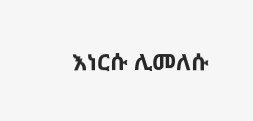እነርሱ ሊመለሱ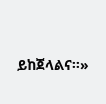ይከጀላልና፡፡»